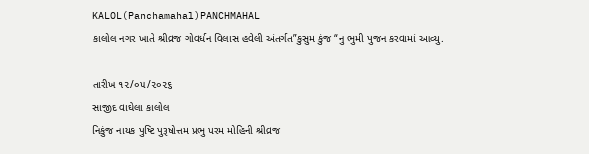KALOL(Panchamahal)PANCHMAHAL
કાલોલ નગર ખાતે શ્રીવ્રજ ગોવર્ધન વિલાસ હવેલી અંતર્ગત”કુસુમ કુંજ “નુ ભુમી પુજન કરવામાં આવ્યુ.

તારીખ ૧૨/૦૫/૨૦૨૬
સાજીદ વાઘેલા કાલોલ
નિકુંજ નાયક પુષ્ટિ પુરૂષોત્તમ પ્રભુ પરમ મોહિની શ્રીવ્રજ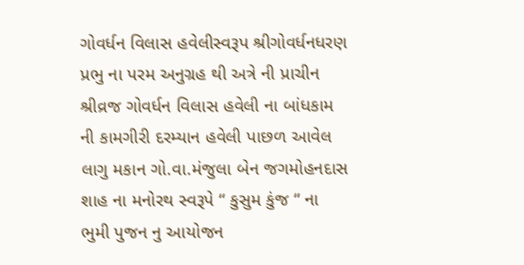ગોવર્ધન વિલાસ હવેલીસ્વરૂપ શ્રીગોવર્ધનધરણ પ્રભુ ના પરમ અનુગ્રહ થી અત્રે ની પ્રાચીન શ્રીવ્રજ ગોવર્ધન વિલાસ હવેલી ના બાંધકામ ની કામગીરી દરમ્યાન હવેલી પાછળ આવેલ લાગુ મકાન ગો.વા.મંજુલા બેન જગમોહનદાસ શાહ ના મનોરથ સ્વરૂપે “ કુસુમ કુંજ “ ના ભુમી પુજન નુ આયોજન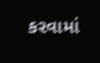કરવામાં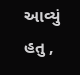આવ્યું હતુ ,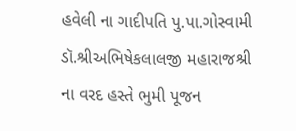હવેલી ના ગાદીપતિ પુ.પા.ગોસ્વામી ડૉ.શ્રીઅભિષેકલાલજી મહારાજશ્રી ના વરદ હસ્તે ભુમી પૂજન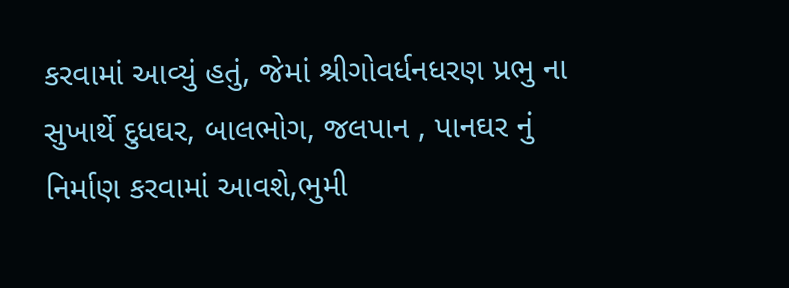કરવામાં આવ્યું હતું, જેમાં શ્રીગોવર્ધનધરણ પ્રભુ ના સુખાર્થે દુધઘર, બાલભોગ, જલપાન , પાનઘર નું નિર્માણ કરવામાં આવશે,ભુમી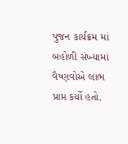પુજન કાર્યક્રમ માં બહોળી સંખ્યામાં વૈષ્ણવોએ લાભ પ્રાપ્ત કર્યો હતો.